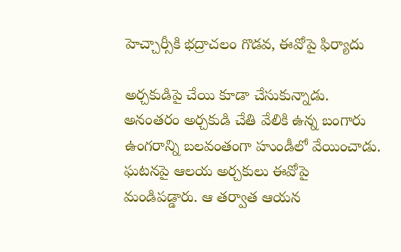హెచ్చార్సీకి భద్రాచలం గొడవ, ఈవోపై ఫిర్యాదు

అర్చకుడిపై చేయి కూడా చేసుకున్నాడు. అనంతరం అర్చకుడి చేతి వేలికి ఉన్న బంగారు ఉంగరాన్ని బలవంతంగా హుండీలో వేయించాడు. ఘటనపై ఆలయ అర్చకులు ఈవోపై మండిపడ్డారు. ఆ తర్వాత ఆయన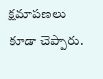క్షమాపణలు కూడా చెప్పారు.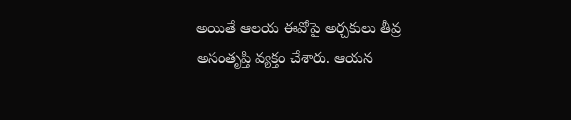అయితే ఆలయ ఈవోపై అర్చకులు తీవ్ర అసంతృప్తి వ్యక్తం చేశారు. ఆయన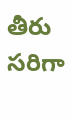తీరు సరిగా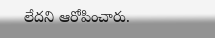లేదని ఆరోపించారు.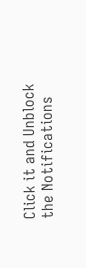Click it and Unblock the Notifications